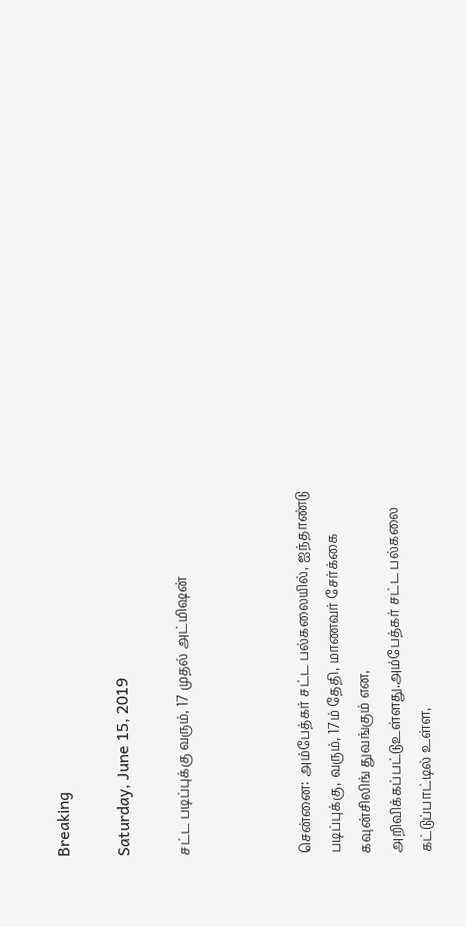Breaking

Saturday, June 15, 2019

சட்ட படிப்புக்கு வரும், 17 முதல் அட்மிஷன்



சென்னை: அம்பேத்கர் சட்ட பல்கலையில், ஐந்தாண்டு படிப்புக்கு, வரும், 17ம் தேதி, மாணவர் சேர்க்கை கவுன்சிலிங் துவங்கும் என, அறிவிக்கப்பட்டுஉள்ளது.அம்பேத்கர் சட்ட பல்கலை கட்டுப்பாட்டில் உள்ள,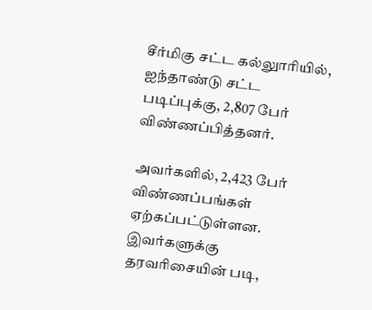சீர்மிகு சட்ட கல்லுாரியில், ஐந்தாண்டு சட்ட படிப்புக்கு, 2,807 பேர் விண்ணப்பித்தனர்.

அவர்களில், 2,423 பேர் விண்ணப்பங்கள் ஏற்கப்பட்டுள்ளன. இவர்களுக்கு தரவரிசையின் படி,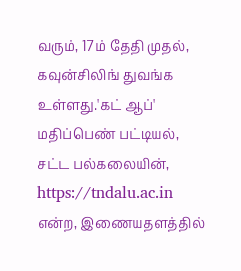வரும், 17ம் தேதி முதல், கவுன்சிலிங் துவங்க உள்ளது.'கட் ஆப்' மதிப்பெண் பட்டியல், சட்ட பல்கலையின், https://tndalu.ac.in என்ற, இணையதளத்தில்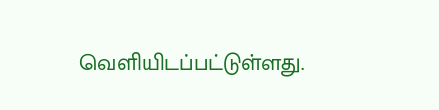வெளியிடப்பட்டுள்ளது.